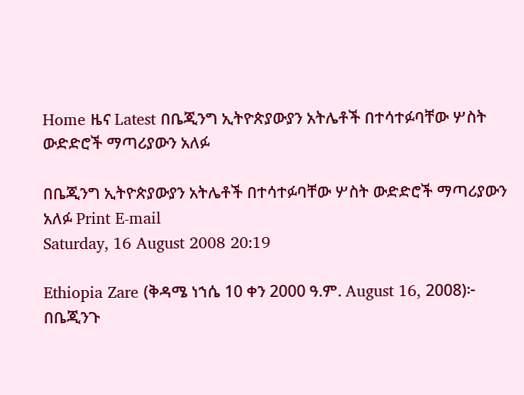Home ዜና Latest በቤጂንግ ኢትዮጵያውያን አትሌቶች በተሳተፉባቸው ሦስት ውድድሮች ማጣሪያውን አለፉ

በቤጂንግ ኢትዮጵያውያን አትሌቶች በተሳተፉባቸው ሦስት ውድድሮች ማጣሪያውን አለፉ Print E-mail
Saturday, 16 August 2008 20:19

Ethiopia Zare (ቅዳሜ ነኀሴ 10 ቀን 2000 ዓ.ም. August 16, 2008)፦ በቤጂንጉ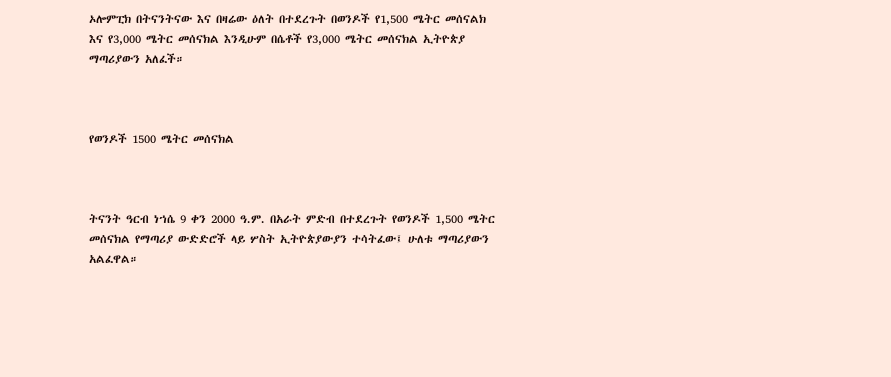ኦሎምፒክ በትናንትናው እና በዛሬው ዕለት በተደረጉት በወንዶች የ1,500 ሜትር መሰናልክ እና የ3,000 ሜትር መሰናክል እንዲሁም በሴቶች የ3,000 ሜትር መሰናክል ኢትዮጵያ ማጣሪያውን አለፈች።



የወንዶች 1500 ሜትር መሰናክል



ትናንት ዓርብ ነኀሴ 9 ቀን 2000 ዓ.ም. በአራት ምድብ በተደረጉት የወንዶች 1,500 ሜትር መሰናክል የማጣሪያ ውድድሮች ላይ ሦስት ኢትዮጵያውያን ተሳትፈው፤ ሁለቱ ማጣሪያውን አልፈዋል።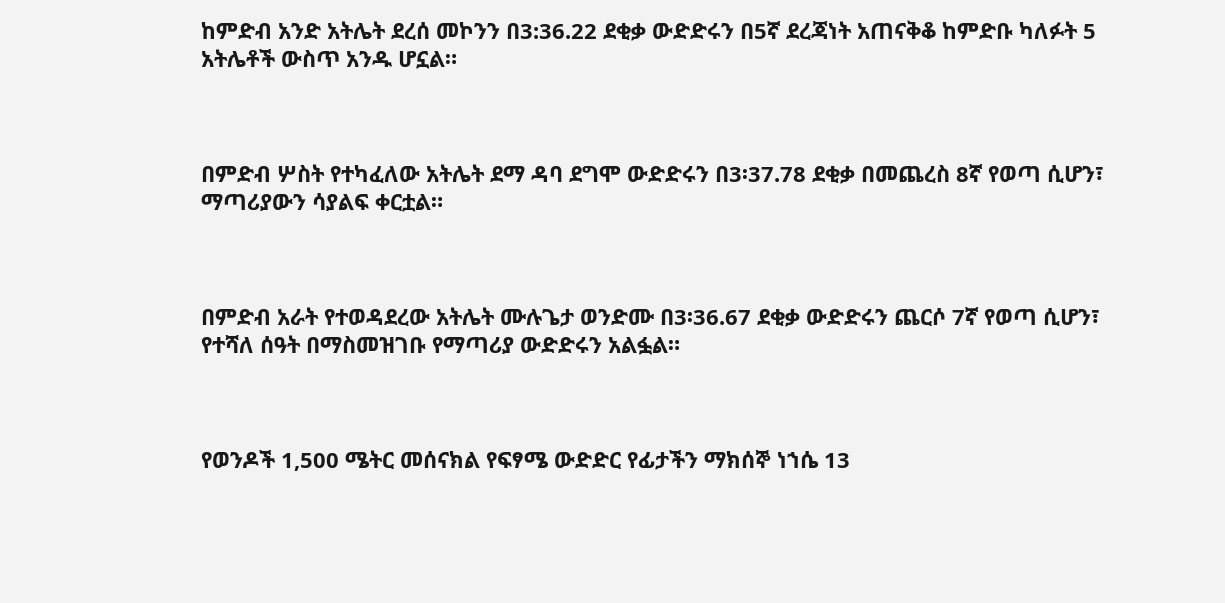ከምድብ አንድ አትሌት ደረሰ መኮንን በ3:36.22 ደቂቃ ውድድሩን በ5ኛ ደረጃነት አጠናቅቆ ከምድቡ ካለፉት 5 አትሌቶች ውስጥ አንዱ ሆኗል።



በምድብ ሦስት የተካፈለው አትሌት ደማ ዳባ ደግሞ ውድድሩን በ3፡37.78 ደቂቃ በመጨረስ 8ኛ የወጣ ሲሆን፣ ማጣሪያውን ሳያልፍ ቀርቷል።



በምድብ አራት የተወዳደረው አትሌት ሙሉጌታ ወንድሙ በ3፡36.67 ደቂቃ ውድድሩን ጨርሶ 7ኛ የወጣ ሲሆን፣ የተሻለ ሰዓት በማስመዝገቡ የማጣሪያ ውድድሩን አልፏል።



የወንዶች 1,500 ሜትር መሰናክል የፍፃሜ ውድድር የፊታችን ማክሰኞ ነኀሴ 13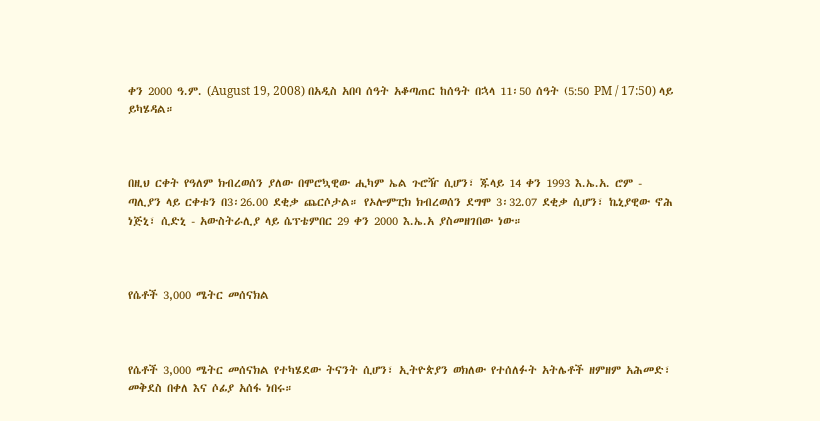ቀን 2000 ዓ.ም. (August 19, 2008) በአዲስ አበባ ሰዓት አቆጣጠር ከሰዓት በኋላ 11፡50 ሰዓት (5:50 PM / 17:50) ላይ ይካሄዳል።



በዚህ ርቀት የዓለም ክብረወሰን ያለው በሞሮኳዊው ሒካም ኤል ጉሮዥ ሲሆን፣ ጁላይ 14 ቀን 1993 እ.ኤ.አ. ሮም - ጣሊያን ላይ ርቀቱን በ3፡26.00 ደቂቃ ጨርሶታል። የኦሎምፒክ ክብረወሰን ደግሞ 3፡32.07 ደቂቃ ሲሆን፣ ኬኒያዊው ኖሕ ነጅኒ፣ ሲድኒ - አውስትራሊያ ላይ ሴፕቴምበር 29 ቀን 2000 እ.ኤ.አ ያስመዘገበው ነው።



የሴቶች 3,000 ሜትር መሰናክል



የሴቶች 3,000 ሜትር መሰናክል የተካሄደው ትናንት ሲሆን፣ ኢትዮጵያን ወክለው የተሰለፉት አትሌቶች ዘምዘም አሕመድ፣ መቅደስ በቀለ እና ሶፊያ አሰፋ ነበሩ።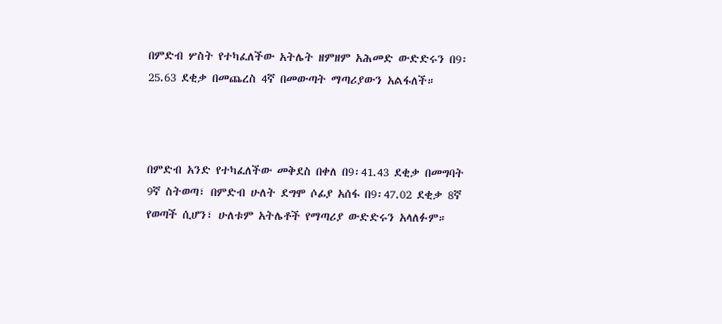በምድብ ሦስት የተካፈለችው አትሌት ዘምዘም አሕመድ ውድድሩን በ9፡25.63 ደቂቃ በመጨረስ 4ኛ በመውጣት ማጣሪያውን አልፋለች።



በምድብ አንድ የተካፈለችው መቅደስ በቀለ በ9፡41.43 ደቂቃ በመግባት 9ኛ ስትወጣ፣ በምድብ ሁለት ደግሞ ሶፊያ አሰፋ በ9፡47.02 ደቂቃ 8ኛ የወጣች ሲሆን፣ ሁለቱም አትሌቶች የማጣሪያ ውድድሩን አላለፉም።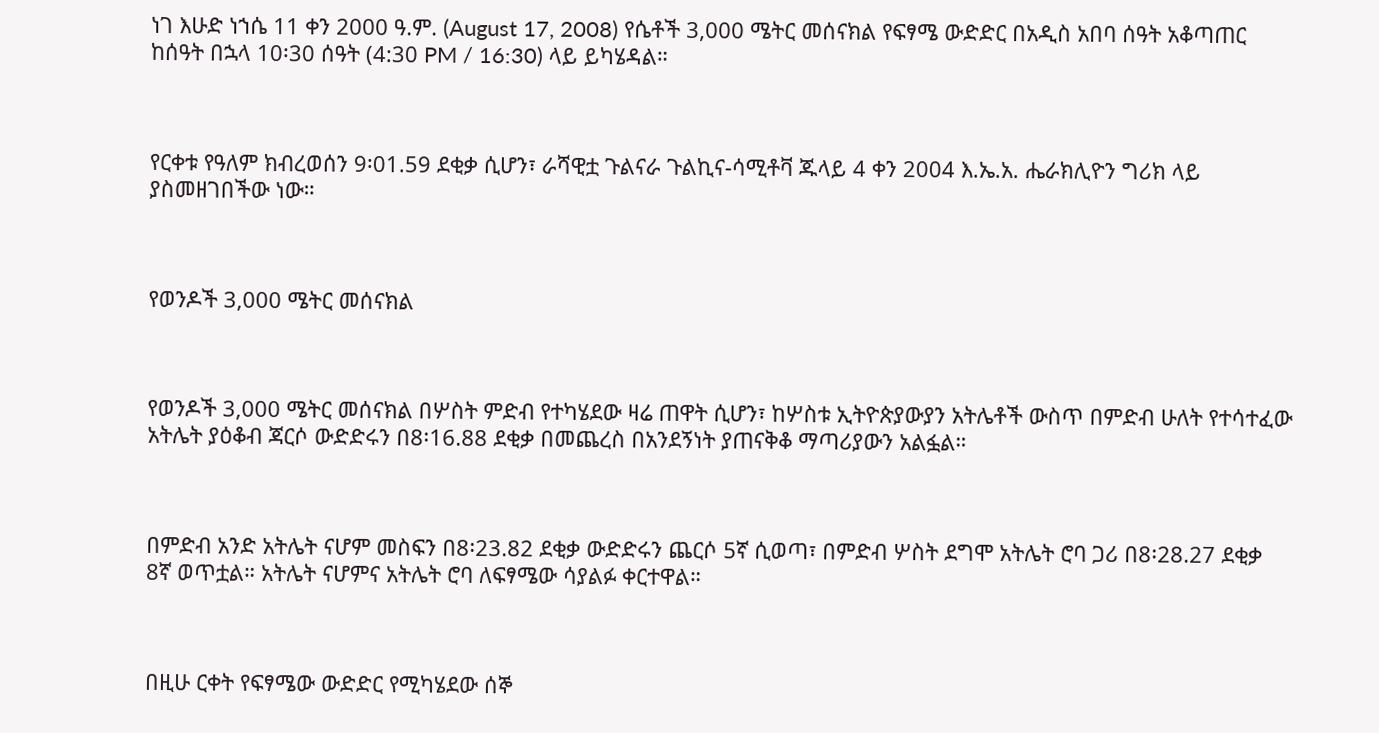ነገ እሁድ ነኀሴ 11 ቀን 2000 ዓ.ም. (August 17, 2008) የሴቶች 3,000 ሜትር መሰናክል የፍፃሜ ውድድር በአዲስ አበባ ሰዓት አቆጣጠር ከሰዓት በኋላ 10፡30 ሰዓት (4:30 PM / 16:30) ላይ ይካሄዳል።



የርቀቱ የዓለም ክብረወሰን 9፡01.59 ደቂቃ ሲሆን፣ ራሻዊቷ ጉልናራ ጉልኪና-ሳሚቶቫ ጁላይ 4 ቀን 2004 እ.ኤ.አ. ሔራክሊዮን ግሪክ ላይ ያስመዘገበችው ነው።



የወንዶች 3,000 ሜትር መሰናክል



የወንዶች 3,000 ሜትር መሰናክል በሦስት ምድብ የተካሄደው ዛሬ ጠዋት ሲሆን፣ ከሦስቱ ኢትዮጵያውያን አትሌቶች ውስጥ በምድብ ሁለት የተሳተፈው አትሌት ያዕቆብ ጃርሶ ውድድሩን በ8፡16.88 ደቂቃ በመጨረስ በአንደኝነት ያጠናቅቆ ማጣሪያውን አልፏል።



በምድብ አንድ አትሌት ናሆም መስፍን በ8፡23.82 ደቂቃ ውድድሩን ጨርሶ 5ኛ ሲወጣ፣ በምድብ ሦስት ደግሞ አትሌት ሮባ ጋሪ በ8፡28.27 ደቂቃ 8ኛ ወጥቷል። አትሌት ናሆምና አትሌት ሮባ ለፍፃሜው ሳያልፉ ቀርተዋል።



በዚሁ ርቀት የፍፃሜው ውድድር የሚካሄደው ሰኞ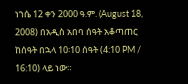ነኀሴ 12 ቀን 2000 ዓ.ም. (August 18, 2008) በአዲስ አበባ ሰዓት አቆጣጠር ከሰዓት በኋላ 10፡10 ሰዓት (4:10 PM / 16:10) ላይ ነው።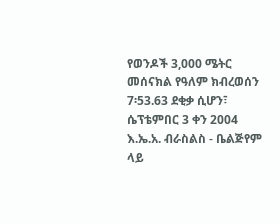የወንዶች 3,000 ሜትር መሰናክል የዓለም ክብረወሰን 7፡53.63 ደቂቃ ሲሆን፣ ሴፕቴምበር 3 ቀን 2004 እ.ኤ.አ. ብራስልስ - ቤልጅየም ላይ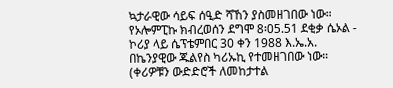ኳታራዊው ሳይፍ ሰዒድ ሻኸን ያስመዘገበው ነው። የኦሎምፒኩ ክብረወሰን ደግሞ 8፡05.51 ደቂቃ ሴኦል - ኮሪያ ላይ ሴፕቴምበር 30 ቀን 1988 እ.ኤ.አ. በኬንያዊው ጁልየስ ካሪኡኪ የተመዘገበው ነው። (ቀሪዎቹን ውድድሮች ለመከታተል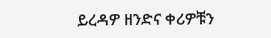ይረዳዎ ዘንድና ቀሪዎቹን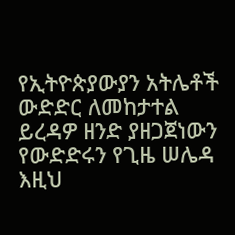የኢትዮጵያውያን አትሌቶች ውድድር ለመከታተል ይረዳዎ ዘንድ ያዘጋጀነውን የውድድሩን የጊዜ ሠሌዳ እዚህ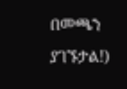በመጫን ያገኙታል!)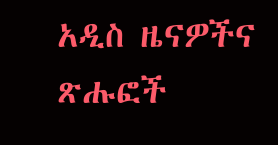አዲስ ዜናዎችና ጽሑፎች